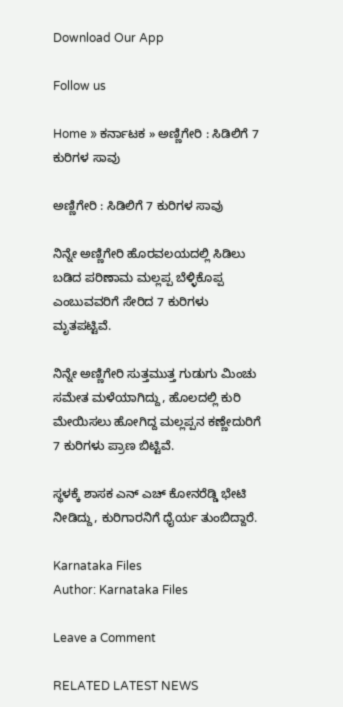Download Our App

Follow us

Home » ಕರ್ನಾಟಕ » ಅಣ್ಣಿಗೇರಿ : ಸಿಡಿಲಿಗೆ 7 ಕುರಿಗಳ ಸಾವು

ಅಣ್ಣಿಗೇರಿ : ಸಿಡಿಲಿಗೆ 7 ಕುರಿಗಳ ಸಾವು

ನಿನ್ನೇ ಅಣ್ಣಿಗೇರಿ ಹೊರವಲಯದಲ್ಲಿ ಸಿಡಿಲು ಬಡಿದ ಪರಿಣಾಮ ಮಲ್ಲಪ್ಪ ಬೆಳ್ಳಿಕೊಪ್ಪ ಎಂಬುವವರಿಗೆ ಸೇರಿದ 7 ಕುರಿಗಳು ಮೃತಪಟ್ಟಿವೆ.

ನಿನ್ನೇ ಅಣ್ಣಿಗೇರಿ ಸುತ್ತಮುತ್ತ ಗುಡುಗು ಮಿಂಚು ಸಮೇತ ಮಳೆಯಾಗಿದ್ದು, ಹೊಲದಲ್ಲಿ ಕುರಿ ಮೇಯಿಸಲು ಹೋಗಿದ್ದ ಮಲ್ಲಪ್ಪನ ಕಣ್ಣೇದುರಿಗೆ 7 ಕುರಿಗಳು ಪ್ರಾಣ ಬಿಟ್ಟಿವೆ.

ಸ್ಥಳಕ್ಕೆ ಶಾಸಕ ಎನ್ ಎಚ್ ಕೋನರೆಡ್ಡಿ ಭೇಟಿ ನೀಡಿದ್ದು, ಕುರಿಗಾರನಿಗೆ ಧೈರ್ಯ ತುಂಬಿದ್ದಾರೆ.

Karnataka Files
Author: Karnataka Files

Leave a Comment

RELATED LATEST NEWS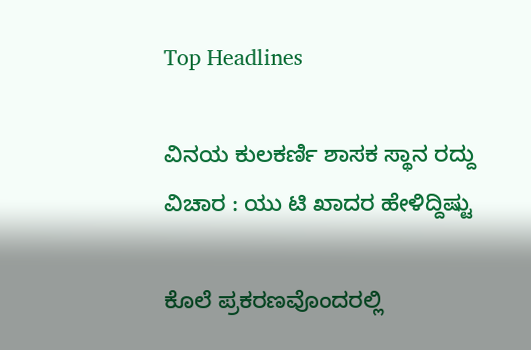Top Headlines

ವಿನಯ ಕುಲಕರ್ಣಿ ಶಾಸಕ ಸ್ಥಾನ ರದ್ದು ವಿಚಾರ : ಯು ಟಿ ಖಾದರ ಹೇಳಿದ್ದಿಷ್ಟು

ಕೊಲೆ ಪ್ರಕರಣವೊಂದರಲ್ಲಿ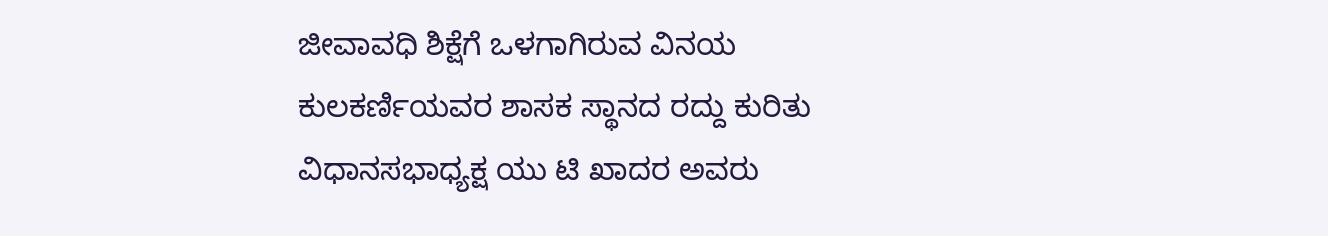ಜೀವಾವಧಿ ಶಿಕ್ಷೆಗೆ ಒಳಗಾಗಿರುವ ವಿನಯ ಕುಲಕರ್ಣಿಯವರ ಶಾಸಕ ಸ್ಥಾನದ ರದ್ದು ಕುರಿತು ವಿಧಾನಸಭಾಧ್ಯಕ್ಷ ಯು ಟಿ ಖಾದರ ಅವರು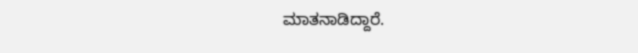ಮಾತನಾಡಿದ್ದಾರೆ.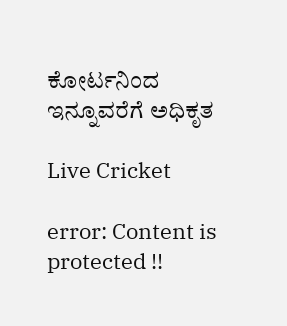ಕೋರ್ಟನಿಂದ ಇನ್ನೂವರೆಗೆ ಅಧಿಕೃತ

Live Cricket

error: Content is protected !!